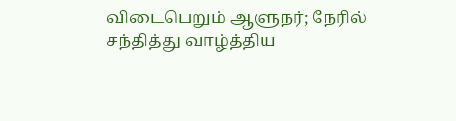விடைபெறும் ஆளுநர்; நேரில் சந்தித்து வாழ்த்திய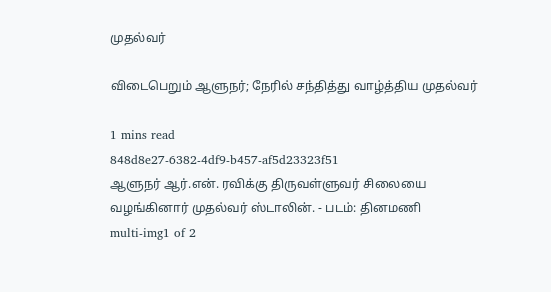முதல்வர்

விடைபெறும் ஆளுநர்; நேரில் சந்தித்து வாழ்த்திய முதல்வர்

1 mins read
848d8e27-6382-4df9-b457-af5d23323f51
ஆளுநர் ஆர்.என். ரவிக்கு திருவள்ளுவர் சிலையை வழங்கினார் முதல்வர் ஸ்டாலின். - படம்: தினமணி
multi-img1 of 2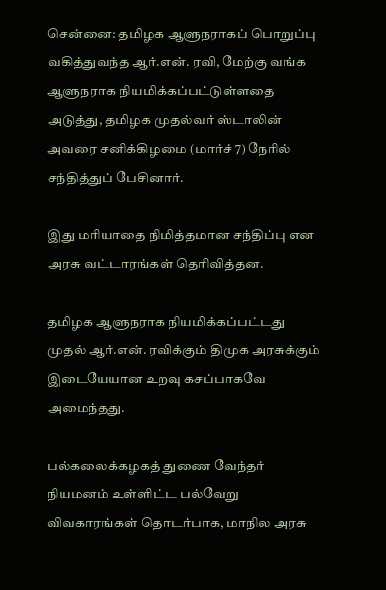சென்னை: தமிழக ஆளுநராகப் பொறுப்பு வகித்துவந்த ஆர்.என். ரவி, மேற்கு வங்க ஆளுநராக நியமிக்கப்பட்டுள்ளதை அடுத்து, தமிழக முதல்வர் ஸ்டாலின் அவரை சனிக்கிழமை (மார்ச் 7) நேரில் சந்தித்துப் பேசினார்.

இது மரியாதை நிமித்தமான சந்திப்பு என அரசு வட்டாரங்கள் தெரிவித்தன.

தமிழக ஆளுநராக நியமிக்கப்பட்டது முதல் ஆர்.என். ரவிக்கும் திமுக அரசுக்கும் இடையேயான உறவு கசப்பாகவே அமைந்தது.

பல்கலைக்கழகத் துணை வேந்தர் நியமனம் உள்ளிட்ட பல்வேறு விவகாரங்கள் தொடர்பாக, மாநில அரசு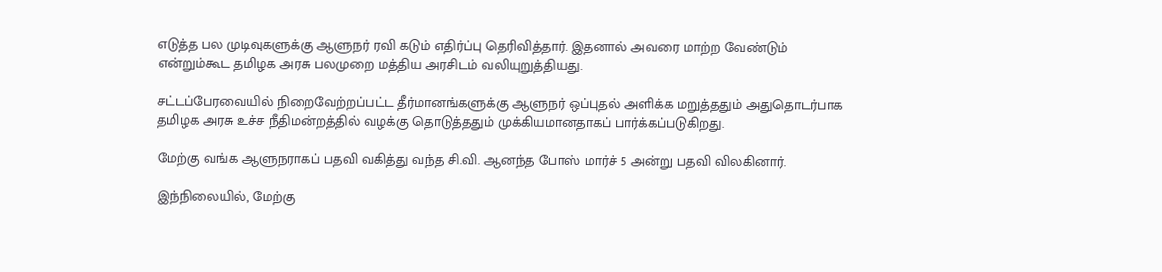எடுத்த பல முடிவுகளுக்கு ஆளுநர் ரவி கடும் எதிர்ப்பு தெரிவித்தார். இதனால் அவரை மாற்ற வேண்டும் என்றும்கூட தமிழக அரசு பலமுறை மத்திய அரசிடம் வலியுறுத்தியது.

சட்டப்பேரவையில் நிறைவேற்றப்பட்ட தீர்மானங்களுக்கு ஆளுநர் ஒப்புதல் அளிக்க மறுத்ததும் அதுதொடர்பாக தமிழக அரசு உச்ச நீதிமன்றத்தில் வழக்கு தொடுத்ததும் முக்கியமானதாகப் பார்க்கப்படுகிறது.

மேற்கு வங்க ஆளுநராகப் பதவி வகித்து வந்த சி.வி. ஆனந்த போஸ் மார்ச் 5 அன்று பதவி விலகினார்.

இந்நிலையில், மேற்கு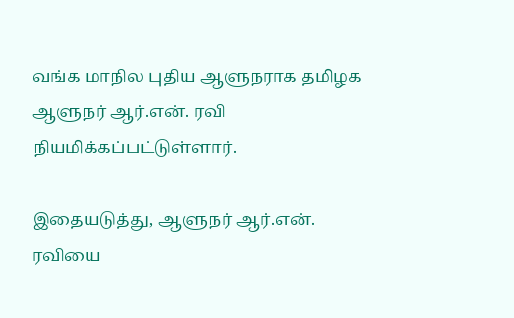வங்க மாநில புதிய ஆளுநராக தமிழக ஆளுநர் ஆர்.என். ரவி நியமிக்கப்பட்டுள்ளார்.

இதையடுத்து, ஆளுநர் ஆர்.என். ரவியை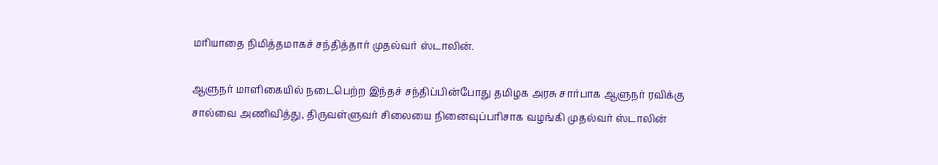மரியாதை நிமித்தமாகச் சந்தித்தார் முதல்வர் ஸ்டாலின்.

ஆளுநர் மாளிகையில் நடைபெற்ற இந்தச் சந்திப்பின்போது தமிழக அரசு சார்பாக ஆளுநர் ரவிக்கு சால்வை அணிவித்து, திருவள்ளுவர் சிலையை நினைவுப்பரிசாக வழங்கி முதல்வர் ஸ்டாலின்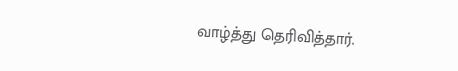வாழ்த்து தெரிவித்தார்.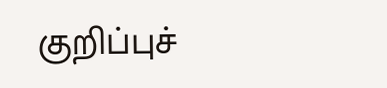குறிப்புச்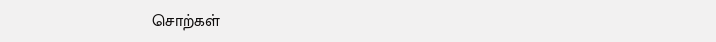சொற்கள்